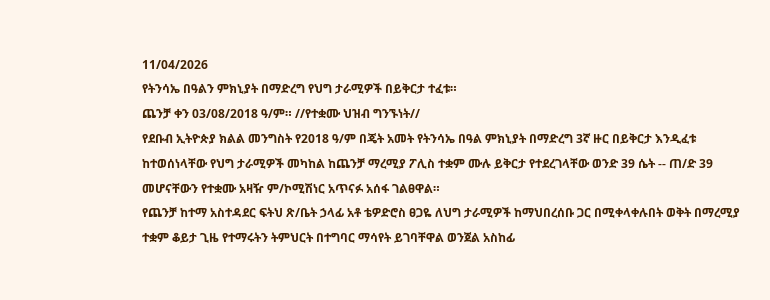11/04/2026
የትንሳኤ በዓልን ምክኒያት በማድረግ የህግ ታራሚዎች በይቅርታ ተፈቱ።
ጨንቻ ቀን 03/08/2018 ዓ/ም። //የተቋሙ ህዝብ ግንኙነት//
የደቡብ ኢትዮጵያ ክልል መንግስት የ2018 ዓ/ም በጄት አመት የትንሳኤ በዓል ምክኒያት በማድረግ 3ኛ ዙር በይቅርታ እንዲፈቱ ከተወሰነላቸው የህግ ታራሚዎች መካከል ከጨንቻ ማረሚያ ፖሊስ ተቋም ሙሉ ይቅርታ የተደረገላቸው ወንድ 39 ሴት -- ጠ/ድ 39 መሆናቸውን የተቋሙ አዛዥ ም/ኮሚሽነር አጥናፉ አሰፋ ገልፀዋል።
የጨንቻ ከተማ አስተዳደር ፍትህ ጽ/ቤት ኃላፊ አቶ ቴዎድሮስ ፀጋዬ ለህግ ታራሚዎች ከማህበረሰቡ ጋር በሚቀላቀሉበት ወቅት በማረሚያ ተቋም ቆይታ ጊዜ የተማሩትን ትምህርት በተግባር ማሳየት ይገባቸዋል ወንጀል አስከፊ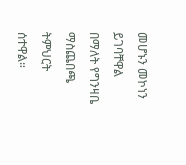መሆኑን መኮነን ይገባቸዋል በማለት የግንዛቤ ማስጨበጫ ትምህርት ሰተዋል።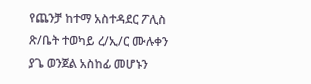የጨንቻ ከተማ አስተዳደር ፖሊስ ጽ/ቤት ተወካይ ረ/ኢ/ር ሙሉቀን ያጌ ወንጀል አስከፊ መሆኑን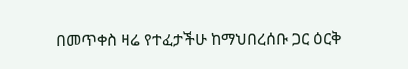በመጥቀስ ዛሬ የተፈታችሁ ከማህበረሰቡ ጋር ዕርቅ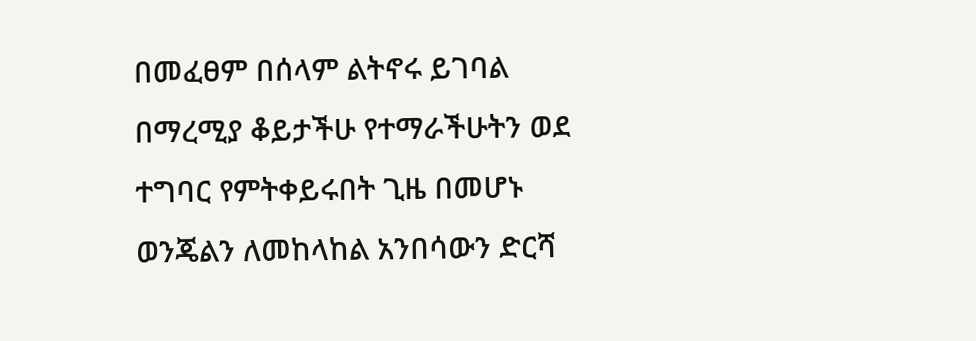በመፈፀም በሰላም ልትኖሩ ይገባል በማረሚያ ቆይታችሁ የተማራችሁትን ወደ ተግባር የምትቀይሩበት ጊዜ በመሆኑ ወንጄልን ለመከላከል አንበሳውን ድርሻ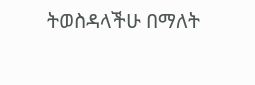ትወስዳላችሁ በማለት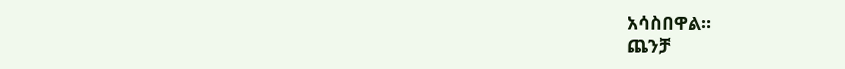አሳስበዋል።
ጨንቻ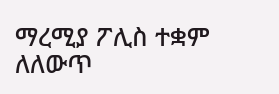ማረሚያ ፖሊስ ተቋም ለለውጥ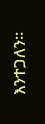እንተጋለን።